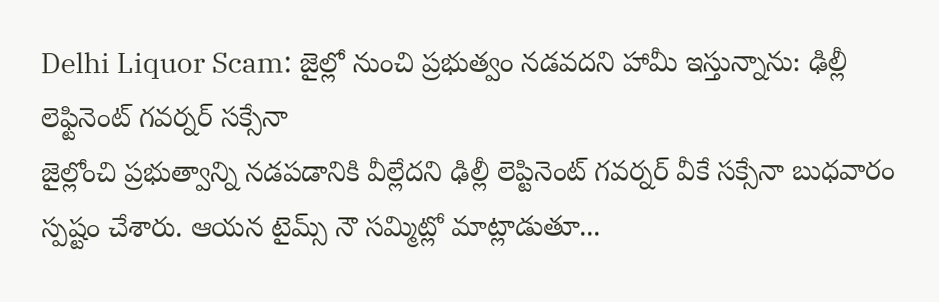Delhi Liquor Scam: జైల్లో నుంచి ప్రభుత్వం నడవదని హామీ ఇస్తున్నాను: ఢిల్లీ లెఫ్టినెంట్ గవర్నర్ సక్సేనా
జైల్లోంచి ప్రభుత్వాన్ని నడపడానికి వీల్లేదని ఢిల్లీ లెప్టినెంట్ గవర్నర్ వీకే సక్సేనా బుధవారం స్పష్టం చేశారు. ఆయన టైమ్స్ నౌ సమ్మిట్లో మాట్లాడుతూ...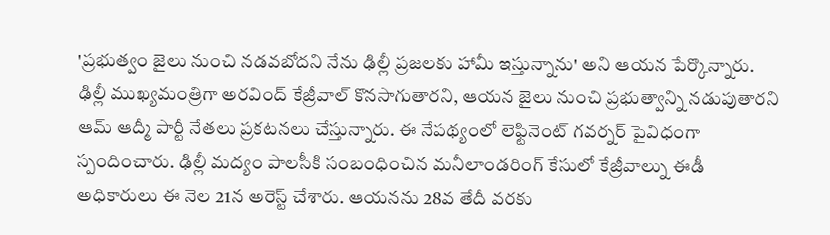'ప్రభుత్వం జైలు నుంచి నడవబోదని నేను ఢిల్లీ ప్రజలకు హామీ ఇస్తున్నాను' అని ఆయన పేర్కొన్నారు. ఢిల్లీ ముఖ్యమంత్రిగా అరవింద్ కేజ్రీవాల్ కొనసాగుతారని, ఆయన జైలు నుంచి ప్రభుత్వాన్ని నడుపుతారని ఆమ్ ఆద్మీ పార్టీ నేతలు ప్రకటనలు చేస్తున్నారు. ఈ నేపథ్యంలో లెఫ్టినెంట్ గవర్నర్ పైవిధంగా స్పందించారు. ఢిల్లీ మద్యం పాలసీకి సంబంధించిన మనీలాండరింగ్ కేసులో కేజ్రీవాల్ను ఈడీ అధికారులు ఈ నెల 21న అరెస్ట్ చేశారు. ఆయనను 28వ తేదీ వరకు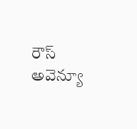రౌస్ అవెన్యూ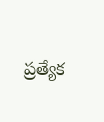ప్రత్యేక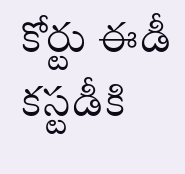కోర్టు ఈడీ కస్టడీకి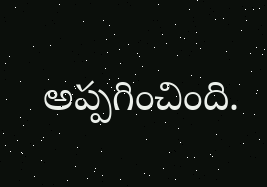అప్పగించింది.